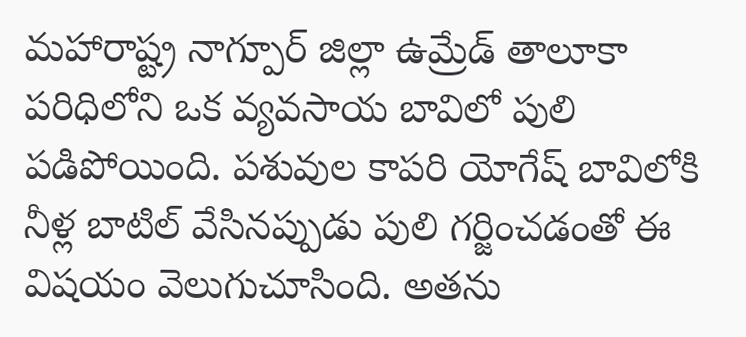మహారాష్ట్ర నాగ్పూర్ జిల్లా ఉమ్రేడ్ తాలూకా పరిధిలోని ఒక వ్యవసాయ బావిలో పులి పడిపోయింది. పశువుల కాపరి యోగేష్ బావిలోకి నీళ్ల బాటిల్ వేసినప్పుడు పులి గర్జించడంతో ఈ విషయం వెలుగుచూసింది. అతను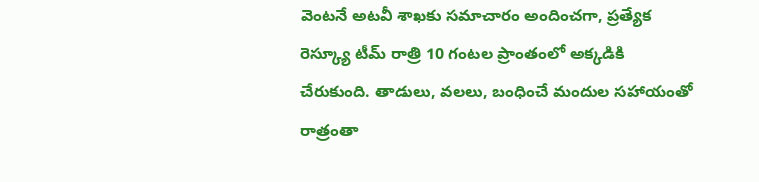వెంటనే అటవీ శాఖకు సమాచారం అందించగా, ప్రత్యేక రెస్క్యూ టీమ్ రాత్రి 10 గంటల ప్రాంతంలో అక్కడికి చేరుకుంది. తాడులు, వలలు, బంధించే మందుల సహాయంతో రాత్రంతా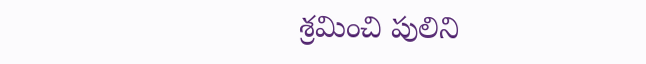శ్రమించి పులిని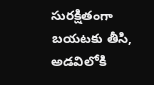సురక్షితంగా బయటకు తీసి, అడవిలోకి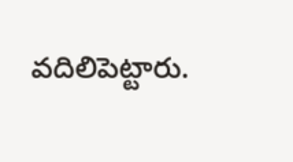వదిలిపెట్టారు.